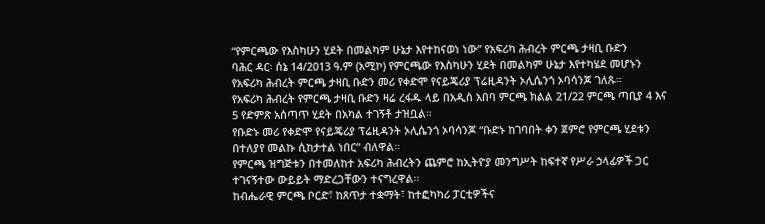“የምርጫው የእስካሁን ሂደት በመልካም ሁኔታ እየተከናወነ ነው” የአፍሪካ ሕብረት ምርጫ ታዛቢ ቡድን
ባሕር ዳር፡ ሰኔ 14/2013 ዓ.ም (አሚኮ) የምርጫው የእስካሁን ሂደት በመልካም ሁኔታ እየተካሄደ መሆኑን የአፍሪካ ሕብረት ምርጫ ታዛቢ ቡድን መሪ የቀድሞ የናይጄሪያ ፕሬዚዳንት ኦሊሴንጎ ኦባሳንጆ ገለጹ።
የአፍሪካ ሕብረት የምርጫ ታዛቢ ቡድን ዛሬ ረፋዱ ላይ በአዲስ አበባ ምርጫ ክልል 21/22 ምርጫ ጣቢያ 4 እና 5 የድምጽ አሰጣጥ ሂደት በአካል ተገኝቶ ታዝቧል።
የቡድኑ መሪ የቀድሞ የናይጄሪያ ፕሬዚዳንት ኦሊሴንጎ ኦባሳንጆ “ቡድኑ ከገባበት ቀን ጀምሮ የምርጫ ሂደቱን በተለያየ መልኩ ሲከታተል ነበር” ብለዋል።
የምርጫ ዝግጅቱን በተመለከተ አፍሪካ ሕብረትን ጨምሮ ከኢትዮያ መንግሥት ከፍተኛ የሥራ ኃላፊዎች ጋር ተገናኝተው ውይይት ማድረጋቸውን ተናግረዋል።
ከብሔራዊ ምርጫ ቦርድ፣ ከጸጥታ ተቋማት፣ ከተፎካካሪ ፓርቲዎችና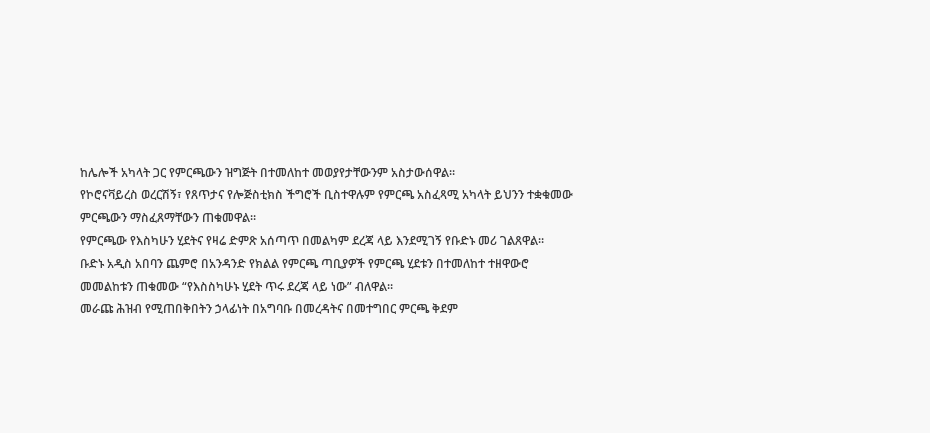ከሌሎች አካላት ጋር የምርጫውን ዝግጅት በተመለከተ መወያየታቸውንም አስታውሰዋል።
የኮሮናቫይረስ ወረርሽኝ፣ የጸጥታና የሎጅስቲክስ ችግሮች ቢስተዋሉም የምርጫ አስፈጻሚ አካላት ይህንን ተቋቁመው ምርጫውን ማስፈጸማቸውን ጠቁመዋል።
የምርጫው የእስካሁን ሂደትና የዛሬ ድምጽ አሰጣጥ በመልካም ደረጃ ላይ እንደሚገኝ የቡድኑ መሪ ገልጸዋል።
ቡድኑ አዲስ አበባን ጨምሮ በአንዳንድ የክልል የምርጫ ጣቢያዎች የምርጫ ሂደቱን በተመለከተ ተዘዋውሮ መመልከቱን ጠቁመው “የእስስካሁኑ ሂደት ጥሩ ደረጃ ላይ ነው” ብለዋል።
መራጩ ሕዝብ የሚጠበቅበትን ኃላፊነት በአግባቡ በመረዳትና በመተግበር ምርጫ ቅደም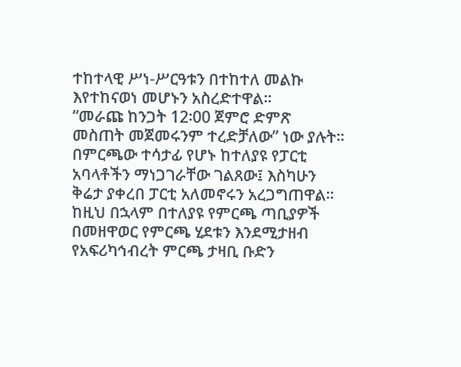ተከተላዊ ሥነ-ሥርዓቱን በተከተለ መልኩ እየተከናወነ መሆኑን አስረድተዋል።
“መራጩ ከንጋት 12፡00 ጀምሮ ድምጽ መስጠት መጀመሩንም ተረድቻለው” ነው ያሉት፡፡
በምርጫው ተሳታፊ የሆኑ ከተለያዩ የፓርቲ አባላቶችን ማነጋገራቸው ገልጸው፤ እስካሁን ቅሬታ ያቀረበ ፓርቲ አለመኖሩን አረጋግጠዋል። ከዚህ በኋላም በተለያዩ የምርጫ ጣቢያዎች በመዘዋወር የምርጫ ሂደቱን እንደሚታዘብ የአፍሪካኅብረት ምርጫ ታዛቢ ቡድን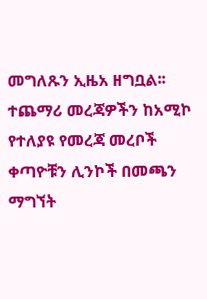መግለጹን ኢዜአ ዘግቧል፡፡
ተጨማሪ መረጃዎችን ከአሚኮ የተለያዩ የመረጃ መረቦች ቀጣዮቹን ሊንኮች በመጫን ማግኘት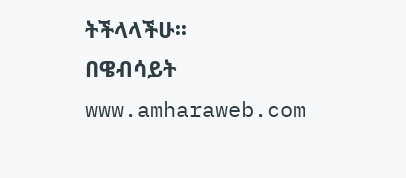ትችላላችሁ፡፡
በዌብሳይት www.amharaweb.com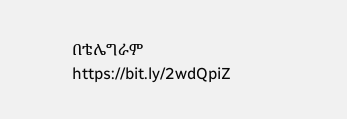በቴሌግራም https://bit.ly/2wdQpiZ